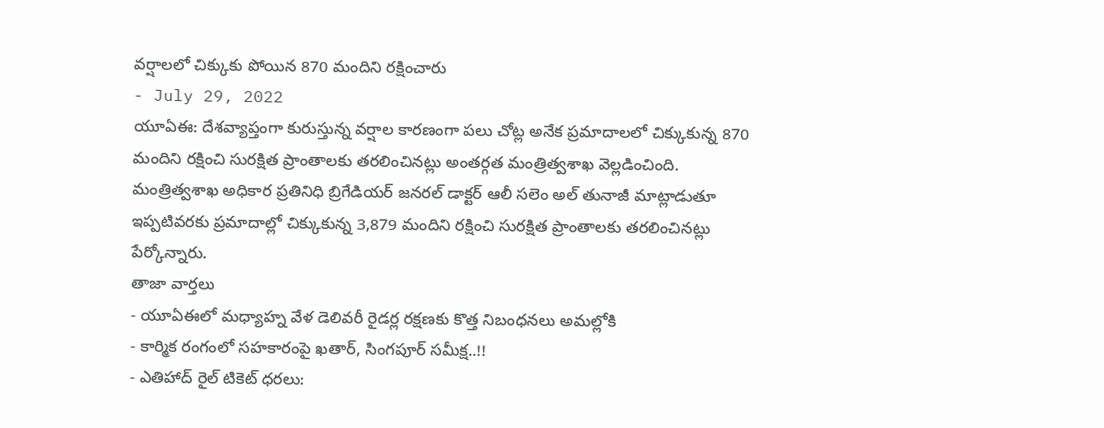వర్షాలలో చిక్కుకు పోయిన 870 మందిని రక్షించారు
- July 29, 2022
యూఏఈ: దేశవ్యాప్తంగా కురుస్తున్న వర్షాల కారణంగా పలు చోట్ల అనేక ప్రమాదాలలో చిక్కుకున్న 870 మందిని రక్షించి సురక్షిత ప్రాంతాలకు తరలించినట్లు అంతర్గత మంత్రిత్వశాఖ వెల్లడించింది.
మంత్రిత్వశాఖ అధికార ప్రతినిధి బ్రిగేడియర్ జనరల్ డాక్టర్ ఆలీ సలెం అల్ తునాజీ మాట్లాడుతూ ఇప్పటివరకు ప్రమాదాల్లో చిక్కుకున్న 3,879 మందిని రక్షించి సురక్షిత ప్రాంతాలకు తరలించినట్లు పేర్కోన్నారు.
తాజా వార్తలు
- యూఏఈలో మధ్యాహ్న వేళ డెలివరీ రైడర్ల రక్షణకు కొత్త నిబంధనలు అమల్లోకి
- కార్మిక రంగంలో సహకారంపై ఖతార్, సింగపూర్ సమీక్ష..!!
- ఎతిహాద్ రైల్ టికెట్ ధరలు: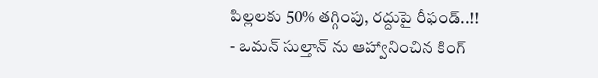పిల్లలకు 50% తగ్గింపు, రద్దుపై రీఫండ్..!!
- ఒమన్ సుల్తాన్ ను ఆహ్వానించిన కింగ్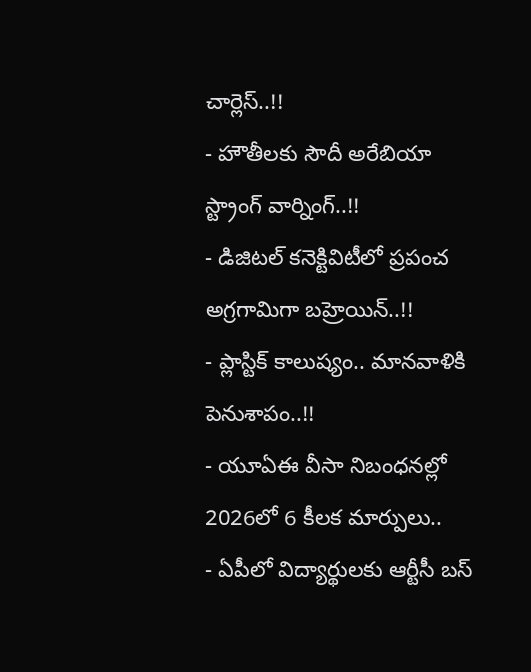చార్లెస్..!!
- హౌతీలకు సౌదీ అరేబియా స్ట్రాంగ్ వార్నింగ్..!!
- డిజిటల్ కనెక్టివిటీలో ప్రపంచ అగ్రగామిగా బహ్రెయిన్..!!
- ప్లాస్టిక్ కాలుష్యం.. మానవాళికి పెనుశాపం..!!
- యూఏఈ వీసా నిబంధనల్లో 2026లో 6 కీలక మార్పులు..
- ఏపీలో విద్యార్థులకు ఆర్టీసీ బస్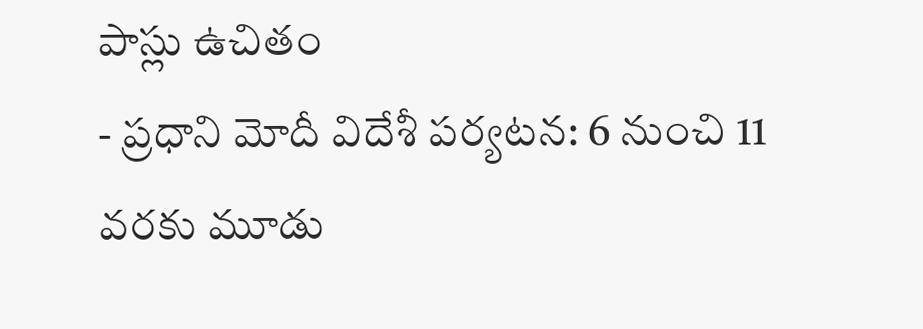పాస్లు ఉచితం
- ప్రధాని మోదీ విదేశీ పర్యటన: 6 నుంచి 11 వరకు మూడు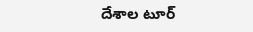దేశాల టూర్